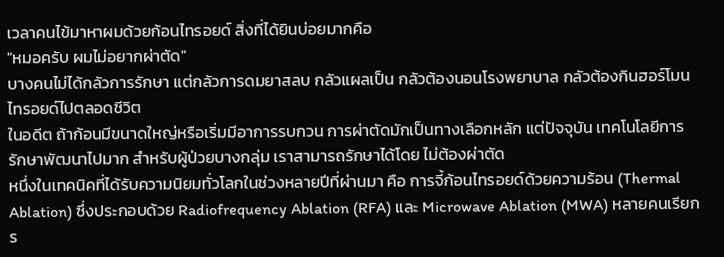เวลาคนไข้มาหาผมด้วยก้อนไทรอยด์ สิ่งที่ได้ยินบ่อยมากคือ
"หมอครับ ผมไม่อยากผ่าตัด"
บางคนไม่ได้กลัวการรักษา แต่กลัวการดมยาสลบ กลัวแผลเป็น กลัวต้องนอนโรงพยาบาล กลัวต้องกินฮอร์โมนไทรอยด์ไปตลอดชีวิต
ในอดีต ถ้าก้อนมีขนาดใหญ่หรือเริ่มมีอาการรบกวน การผ่าตัดมักเป็นทางเลือกหลัก แต่ปัจจุบัน เทคโนโลยีการรักษาพัฒนาไปมาก สำหรับผู้ป่วยบางกลุ่ม เราสามารถรักษาได้โดย ไม่ต้องผ่าตัด
หนึ่งในเทคนิคที่ได้รับความนิยมทั่วโลกในช่วงหลายปีที่ผ่านมา คือ การจี้ก้อนไทรอยด์ด้วยความร้อน (Thermal Ablation) ซึ่งประกอบด้วย Radiofrequency Ablation (RFA) และ Microwave Ablation (MWA) หลายคนเรียกร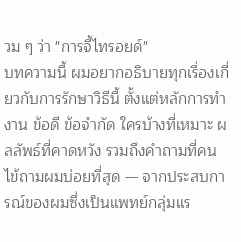วม ๆ ว่า "การจี้ไทรอยด์"
บทความนี้ ผมอยากอธิบายทุกเรื่องเกี่ยวกับการรักษาวิธีนี้ ตั้งแต่หลักการทำงาน ข้อดี ข้อจำกัด ใครบ้างที่เหมาะ ผลลัพธ์ที่คาดหวัง รวมถึงคำถามที่คนไข้ถามผมบ่อยที่สุด — จากประสบการณ์ของผมซึ่งเป็นแพทย์กลุ่มแร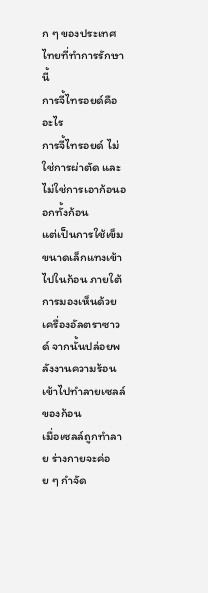ก ๆ ของประเทศไทยที่ทำการรักษานี้
การจี้ไทรอยด์คืออะไร
การจี้ไทรอยด์ ไม่ใช่การผ่าตัด และไม่ใช่การเอาก้อนออกทั้งก้อน
แต่เป็นการใช้เข็มขนาดเล็กแทงเข้าไปในก้อน ภายใต้การมองเห็นด้วยเครื่องอัลตราซาวด์ จากนั้นปล่อยพลังงานความร้อนเข้าไปทำลายเซลล์ของก้อน
เมื่อเซลล์ถูกทำลาย ร่างกายจะค่อย ๆ กำจัด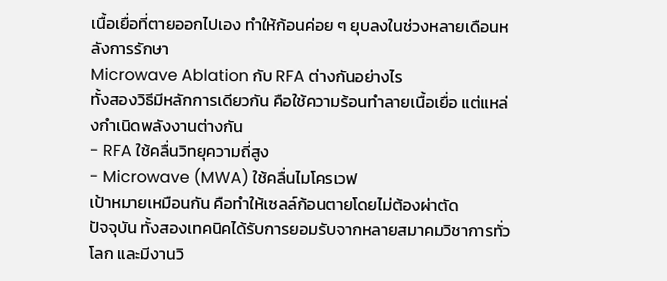เนื้อเยื่อที่ตายออกไปเอง ทำให้ก้อนค่อย ๆ ยุบลงในช่วงหลายเดือนหลังการรักษา
Microwave Ablation กับ RFA ต่างกันอย่างไร
ทั้งสองวิธีมีหลักการเดียวกัน คือใช้ความร้อนทำลายเนื้อเยื่อ แต่แหล่งกำเนิดพลังงานต่างกัน
- RFA ใช้คลื่นวิทยุความถี่สูง
- Microwave (MWA) ใช้คลื่นไมโครเวฟ
เป้าหมายเหมือนกัน คือทำให้เซลล์ก้อนตายโดยไม่ต้องผ่าตัด
ปัจจุบัน ทั้งสองเทคนิคได้รับการยอมรับจากหลายสมาคมวิชาการทั่วโลก และมีงานวิ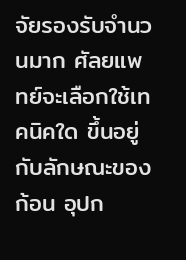จัยรองรับจำนวนมาก ศัลยแพทย์จะเลือกใช้เทคนิคใด ขึ้นอยู่กับลักษณะของก้อน อุปก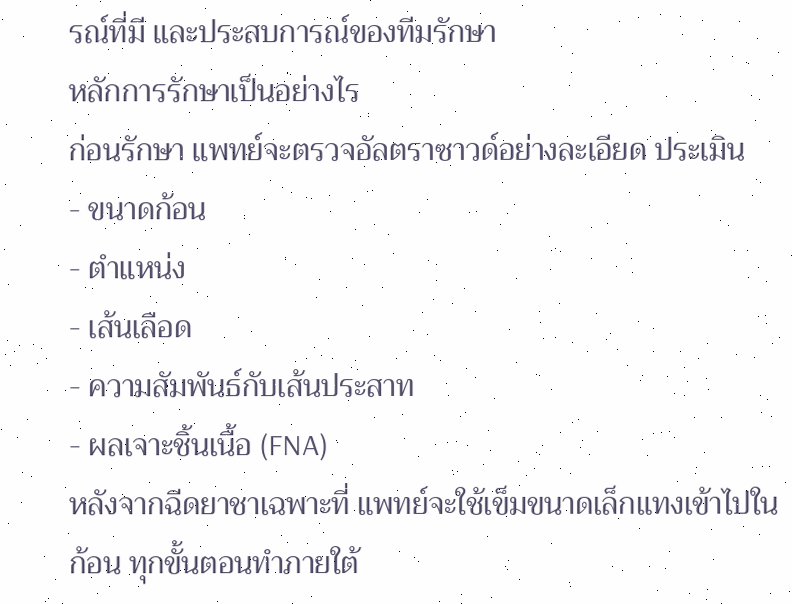รณ์ที่มี และประสบการณ์ของทีมรักษา
หลักการรักษาเป็นอย่างไร
ก่อนรักษา แพทย์จะตรวจอัลตราซาวด์อย่างละเอียด ประเมิน
- ขนาดก้อน
- ตำแหน่ง
- เส้นเลือด
- ความสัมพันธ์กับเส้นประสาท
- ผลเจาะชิ้นเนื้อ (FNA)
หลังจากฉีดยาชาเฉพาะที่ แพทย์จะใช้เข็มขนาดเล็กแทงเข้าไปในก้อน ทุกขั้นตอนทำภายใต้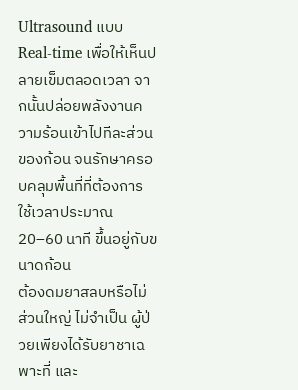Ultrasound แบบ Real-time เพื่อให้เห็นปลายเข็มตลอดเวลา จากนั้นปล่อยพลังงานความร้อนเข้าไปทีละส่วนของก้อน จนรักษาครอบคลุมพื้นที่ที่ต้องการ
ใช้เวลาประมาณ 20–60 นาที ขึ้นอยู่กับขนาดก้อน
ต้องดมยาสลบหรือไม่
ส่วนใหญ่ ไม่จำเป็น ผู้ป่วยเพียงได้รับยาชาเฉพาะที่ และ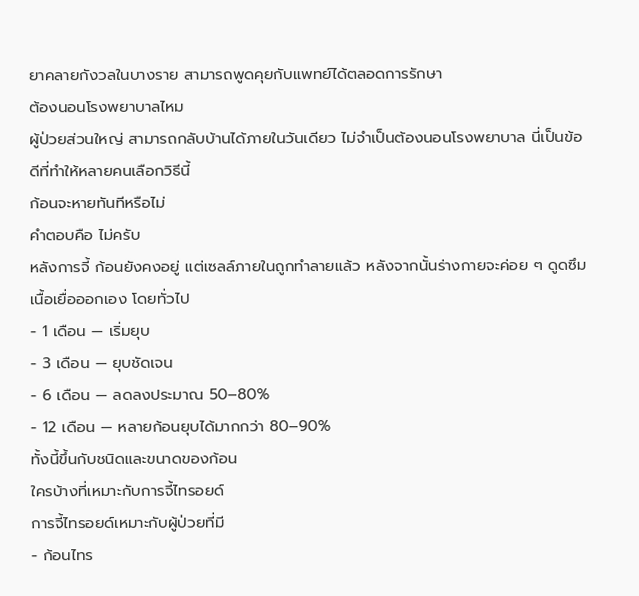ยาคลายกังวลในบางราย สามารถพูดคุยกับแพทย์ได้ตลอดการรักษา
ต้องนอนโรงพยาบาลไหม
ผู้ป่วยส่วนใหญ่ สามารถกลับบ้านได้ภายในวันเดียว ไม่จำเป็นต้องนอนโรงพยาบาล นี่เป็นข้อดีที่ทำให้หลายคนเลือกวิธีนี้
ก้อนจะหายทันทีหรือไม่
คำตอบคือ ไม่ครับ
หลังการจี้ ก้อนยังคงอยู่ แต่เซลล์ภายในถูกทำลายแล้ว หลังจากนั้นร่างกายจะค่อย ๆ ดูดซึมเนื้อเยื่อออกเอง โดยทั่วไป
- 1 เดือน — เริ่มยุบ
- 3 เดือน — ยุบชัดเจน
- 6 เดือน — ลดลงประมาณ 50–80%
- 12 เดือน — หลายก้อนยุบได้มากกว่า 80–90%
ทั้งนี้ขึ้นกับชนิดและขนาดของก้อน
ใครบ้างที่เหมาะกับการจี้ไทรอยด์
การจี้ไทรอยด์เหมาะกับผู้ป่วยที่มี
- ก้อนไทร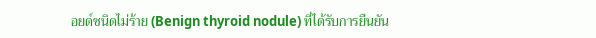อยด์ชนิดไม่ร้าย (Benign thyroid nodule) ที่ได้รับการยืนยัน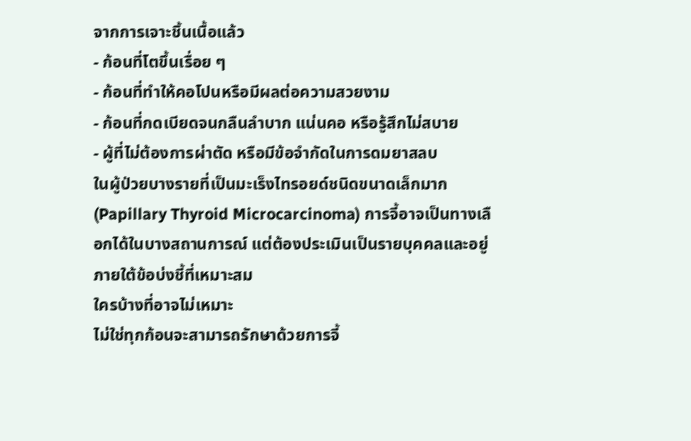จากการเจาะชิ้นเนื้อแล้ว
- ก้อนที่โตขึ้นเรื่อย ๆ
- ก้อนที่ทำให้คอโปนหรือมีผลต่อความสวยงาม
- ก้อนที่กดเบียดจนกลืนลำบาก แน่นคอ หรือรู้สึกไม่สบาย
- ผู้ที่ไม่ต้องการผ่าตัด หรือมีข้อจำกัดในการดมยาสลบ
ในผู้ป่วยบางรายที่เป็นมะเร็งไทรอยด์ชนิดขนาดเล็กมาก (Papillary Thyroid Microcarcinoma) การจี้อาจเป็นทางเลือกได้ในบางสถานการณ์ แต่ต้องประเมินเป็นรายบุคคลและอยู่ภายใต้ข้อบ่งชี้ที่เหมาะสม
ใครบ้างที่อาจไม่เหมาะ
ไม่ใช่ทุกก้อนจะสามารถรักษาด้วยการจี้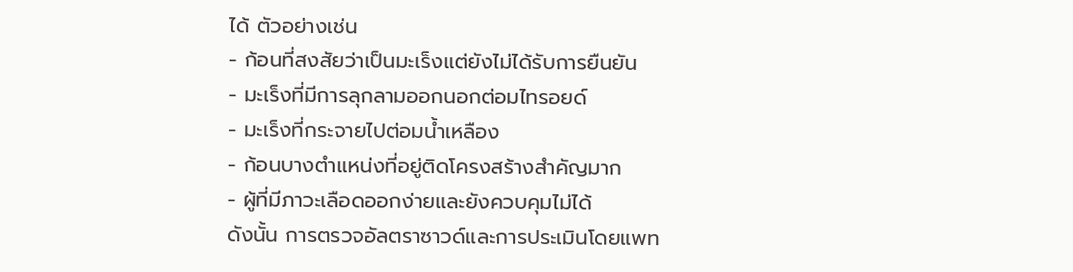ได้ ตัวอย่างเช่น
- ก้อนที่สงสัยว่าเป็นมะเร็งแต่ยังไม่ได้รับการยืนยัน
- มะเร็งที่มีการลุกลามออกนอกต่อมไทรอยด์
- มะเร็งที่กระจายไปต่อมน้ำเหลือง
- ก้อนบางตำแหน่งที่อยู่ติดโครงสร้างสำคัญมาก
- ผู้ที่มีภาวะเลือดออกง่ายและยังควบคุมไม่ได้
ดังนั้น การตรวจอัลตราซาวด์และการประเมินโดยแพท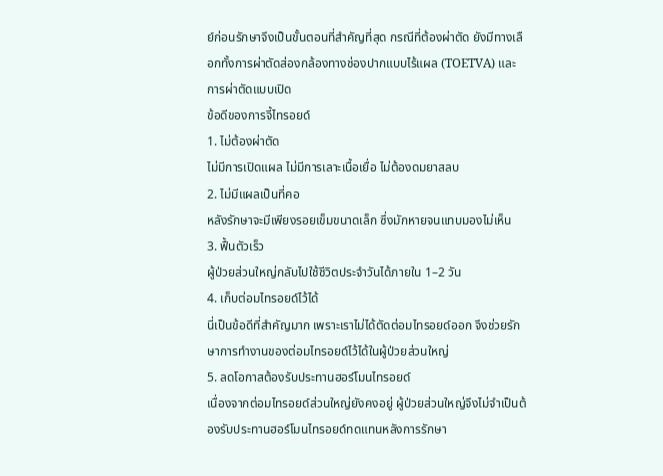ย์ก่อนรักษาจึงเป็นขั้นตอนที่สำคัญที่สุด กรณีที่ต้องผ่าตัด ยังมีทางเลือกทั้งการผ่าตัดส่องกล้องทางช่องปากแบบไร้แผล (TOETVA) และการผ่าตัดแบบเปิด
ข้อดีของการจี้ไทรอยด์
1. ไม่ต้องผ่าตัด
ไม่มีการเปิดแผล ไม่มีการเลาะเนื้อเยื่อ ไม่ต้องดมยาสลบ
2. ไม่มีแผลเป็นที่คอ
หลังรักษาจะมีเพียงรอยเข็มขนาดเล็ก ซึ่งมักหายจนแทบมองไม่เห็น
3. ฟื้นตัวเร็ว
ผู้ป่วยส่วนใหญ่กลับไปใช้ชีวิตประจำวันได้ภายใน 1–2 วัน
4. เก็บต่อมไทรอยด์ไว้ได้
นี่เป็นข้อดีที่สำคัญมาก เพราะเราไม่ได้ตัดต่อมไทรอยด์ออก จึงช่วยรักษาการทำงานของต่อมไทรอยด์ไว้ได้ในผู้ป่วยส่วนใหญ่
5. ลดโอกาสต้องรับประทานฮอร์โมนไทรอยด์
เนื่องจากต่อมไทรอยด์ส่วนใหญ่ยังคงอยู่ ผู้ป่วยส่วนใหญ่จึงไม่จำเป็นต้องรับประทานฮอร์โมนไทรอยด์ทดแทนหลังการรักษา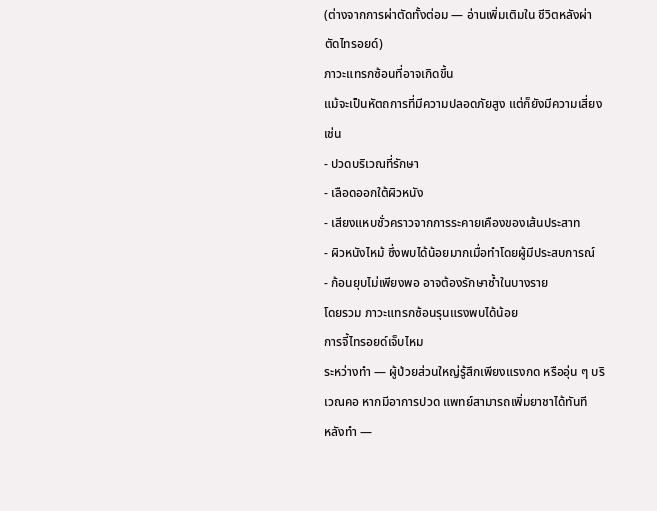(ต่างจากการผ่าตัดทั้งต่อม — อ่านเพิ่มเติมใน ชีวิตหลังผ่าตัดไทรอยด์)
ภาวะแทรกซ้อนที่อาจเกิดขึ้น
แม้จะเป็นหัตถการที่มีความปลอดภัยสูง แต่ก็ยังมีความเสี่ยง เช่น
- ปวดบริเวณที่รักษา
- เลือดออกใต้ผิวหนัง
- เสียงแหบชั่วคราวจากการระคายเคืองของเส้นประสาท
- ผิวหนังไหม้ ซึ่งพบได้น้อยมากเมื่อทำโดยผู้มีประสบการณ์
- ก้อนยุบไม่เพียงพอ อาจต้องรักษาซ้ำในบางราย
โดยรวม ภาวะแทรกซ้อนรุนแรงพบได้น้อย
การจี้ไทรอยด์เจ็บไหม
ระหว่างทำ — ผู้ป่วยส่วนใหญ่รู้สึกเพียงแรงกด หรืออุ่น ๆ บริเวณคอ หากมีอาการปวด แพทย์สามารถเพิ่มยาชาได้ทันที
หลังทำ —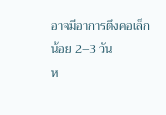อาจมีอาการตึงคอเล็กน้อย 2–3 วัน
ห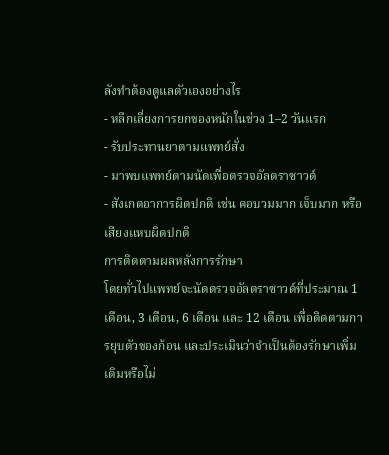ลังทำต้องดูแลตัวเองอย่างไร
- หลีกเลี่ยงการยกของหนักในช่วง 1–2 วันแรก
- รับประทานยาตามแพทย์สั่ง
- มาพบแพทย์ตามนัดเพื่อตรวจอัลตราซาวด์
- สังเกตอาการผิดปกติ เช่น คอบวมมาก เจ็บมาก หรือเสียงแหบผิดปกติ
การติดตามผลหลังการรักษา
โดยทั่วไปแพทย์จะนัดตรวจอัลตราซาวด์ที่ประมาณ 1 เดือน, 3 เดือน, 6 เดือน และ 12 เดือน เพื่อติดตามการยุบตัวของก้อน และประเมินว่าจำเป็นต้องรักษาเพิ่มเติมหรือไม่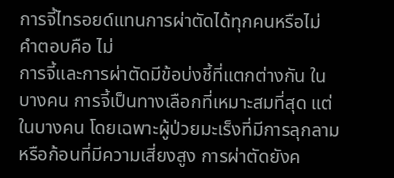การจี้ไทรอยด์แทนการผ่าตัดได้ทุกคนหรือไม่
คำตอบคือ ไม่
การจี้และการผ่าตัดมีข้อบ่งชี้ที่แตกต่างกัน ในบางคน การจี้เป็นทางเลือกที่เหมาะสมที่สุด แต่ในบางคน โดยเฉพาะผู้ป่วยมะเร็งที่มีการลุกลาม หรือก้อนที่มีความเสี่ยงสูง การผ่าตัดยังค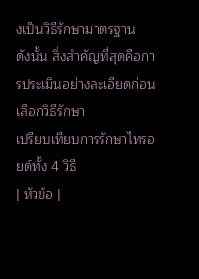งเป็นวิธีรักษามาตรฐาน
ดังนั้น สิ่งสำคัญที่สุดคือการประเมินอย่างละเอียดก่อนเลือกวิธีรักษา
เปรียบเทียบการรักษาไทรอยด์ทั้ง 4 วิธี
| หัวข้อ |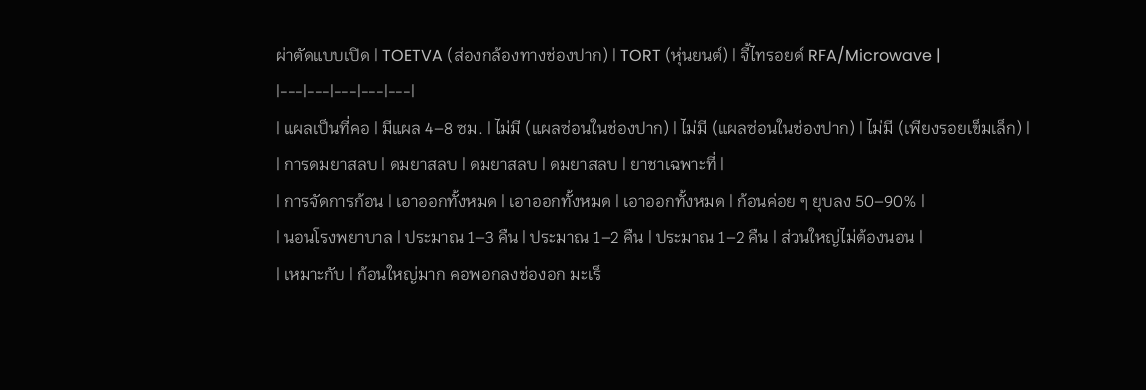ผ่าตัดแบบเปิด | TOETVA (ส่องกล้องทางช่องปาก) | TORT (หุ่นยนต์) | จี้ไทรอยด์ RFA/Microwave |
|---|---|---|---|---|
| แผลเป็นที่คอ | มีแผล 4–8 ซม. | ไม่มี (แผลซ่อนในช่องปาก) | ไม่มี (แผลซ่อนในช่องปาก) | ไม่มี (เพียงรอยเข็มเล็ก) |
| การดมยาสลบ | ดมยาสลบ | ดมยาสลบ | ดมยาสลบ | ยาชาเฉพาะที่ |
| การจัดการก้อน | เอาออกทั้งหมด | เอาออกทั้งหมด | เอาออกทั้งหมด | ก้อนค่อย ๆ ยุบลง 50–90% |
| นอนโรงพยาบาล | ประมาณ 1–3 คืน | ประมาณ 1–2 คืน | ประมาณ 1–2 คืน | ส่วนใหญ่ไม่ต้องนอน |
| เหมาะกับ | ก้อนใหญ่มาก คอพอกลงช่องอก มะเร็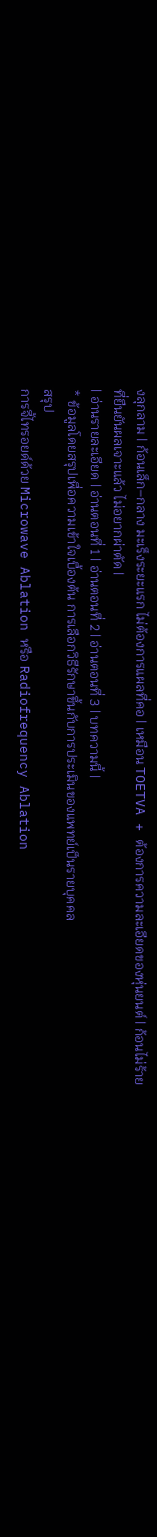งลุกลาม | ก้อนเล็ก–กลาง มะเร็งระยะแรก ไม่ต้องการแผลที่คอ | เหมือน TOETVA + ต้องการความละเอียดของหุ่นยนต์ | ก้อนไม่ร้ายที่ยืนยันผลเจาะแล้ว ไม่อยากผ่าตัด |
| อ่านรายละเอียด | อ่านตอนที่ 1 | อ่านตอนที่ 2 | อ่านตอนที่ 3 | บทความนี้ |
* ข้อมูลโดยสรุปเพื่อความเข้าใจเบื้องต้น การเลือกวิธีรักษาขึ้นกับการประเมินของแพทย์เป็นรายบุคคล
สรุป
การจี้ไทรอยด์ด้วย Microwave Ablation หรือ Radiofrequency Ablation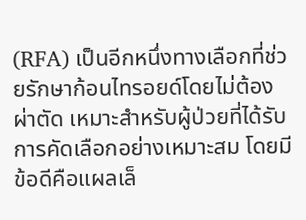(RFA) เป็นอีกหนึ่งทางเลือกที่ช่วยรักษาก้อนไทรอยด์โดยไม่ต้องผ่าตัด เหมาะสำหรับผู้ป่วยที่ได้รับการคัดเลือกอย่างเหมาะสม โดยมีข้อดีคือแผลเล็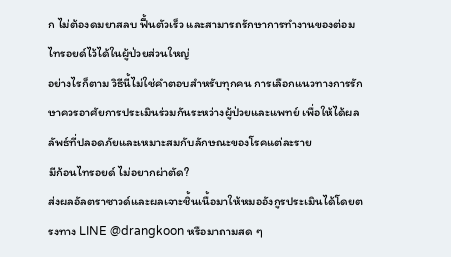ก ไม่ต้องดมยาสลบ ฟื้นตัวเร็ว และสามารถรักษาการทำงานของต่อมไทรอยด์ไว้ได้ในผู้ป่วยส่วนใหญ่
อย่างไรก็ตาม วิธีนี้ไม่ใช่คำตอบสำหรับทุกคน การเลือกแนวทางการรักษาควรอาศัยการประเมินร่วมกันระหว่างผู้ป่วยและแพทย์ เพื่อให้ได้ผลลัพธ์ที่ปลอดภัยและเหมาะสมกับลักษณะของโรคแต่ละราย
มีก้อนไทรอยด์ ไม่อยากผ่าตัด?
ส่งผลอัลตราซาวด์และผลเจาะชิ้นเนื้อมาให้หมออังกูรประเมินได้โดยตรงทาง LINE @drangkoon หรือมาถามสด ๆ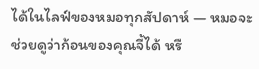ได้ในไลฟ์ของหมอทุกสัปดาห์ — หมอจะช่วยดูว่าก้อนของคุณจี้ได้ หรื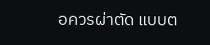อควรผ่าตัด แบบต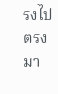รงไปตรงมา